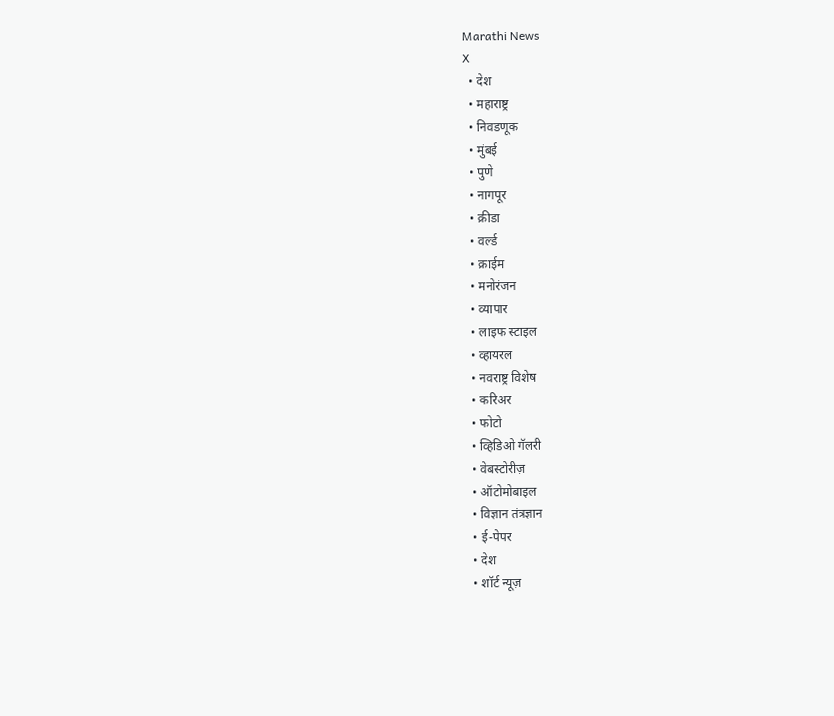Marathi News
X
  • देश
  • महाराष्ट्र
  • निवडणूक
  • मुंबई
  • पुणे
  • नागपूर
  • क्रीडा
  • वर्ल्ड
  • क्राईम
  • मनोरंजन
  • व्यापार
  • लाइफ स्टाइल
  • व्हायरल
  • नवराष्ट्र विशेष
  • करिअर
  • फोटो
  • व्हिडिओ गॅलरी
  • वेबस्टोरीज़
  • ऑटोमोबाइल
  • विज्ञान तंत्रज्ञान
  • ई-पेपर
  • देश
  • शॉर्ट न्यूज़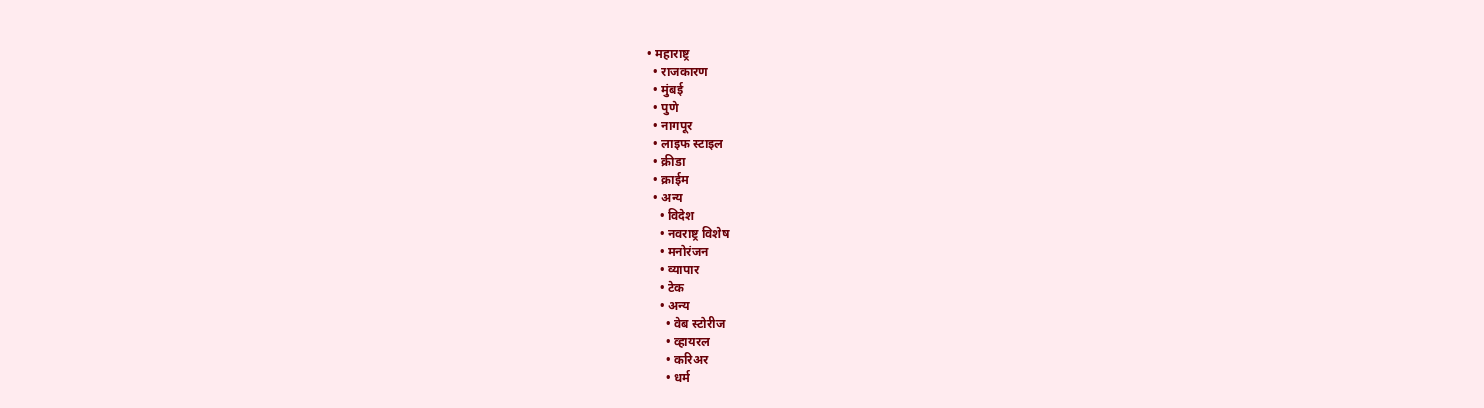• महाराष्ट्र
  • राजकारण
  • मुंबई
  • पुणे
  • नागपूर
  • लाइफ स्टाइल
  • क्रीडा
  • क्राईम
  • अन्य
    • विदेश
    • नवराष्ट्र विशेष
    • मनोरंजन
    • व्यापार
    • टेक
    • अन्य
      • वेब स्टोरीज
      • व्हायरल
      • करिअर
      • धर्म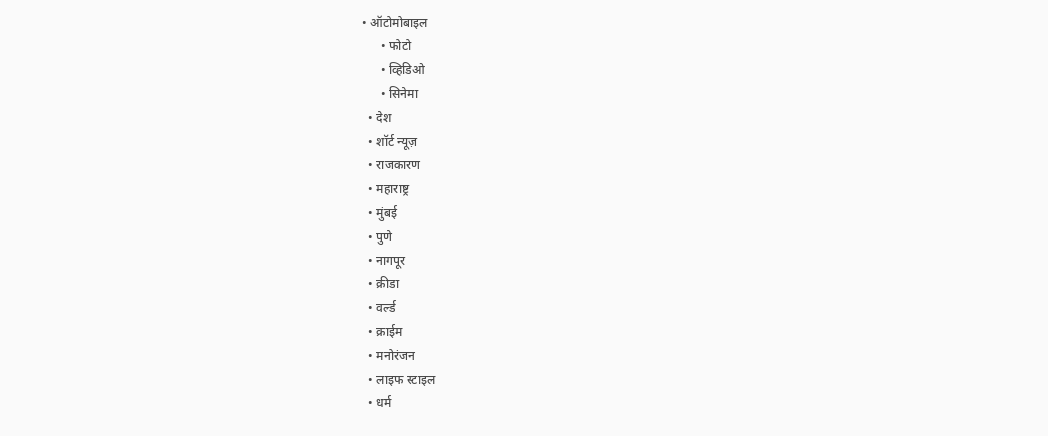• ऑटोमोबाइल
      • फोटो
      • व्हिडिओ
      • सिनेमा
  • देश
  • शॉर्ट न्यूज़
  • राजकारण
  • महाराष्ट्र
  • मुंबई
  • पुणे
  • नागपूर
  • क्रीडा
  • वर्ल्ड
  • क्राईम
  • मनोरंजन
  • लाइफ स्टाइल
  • धर्म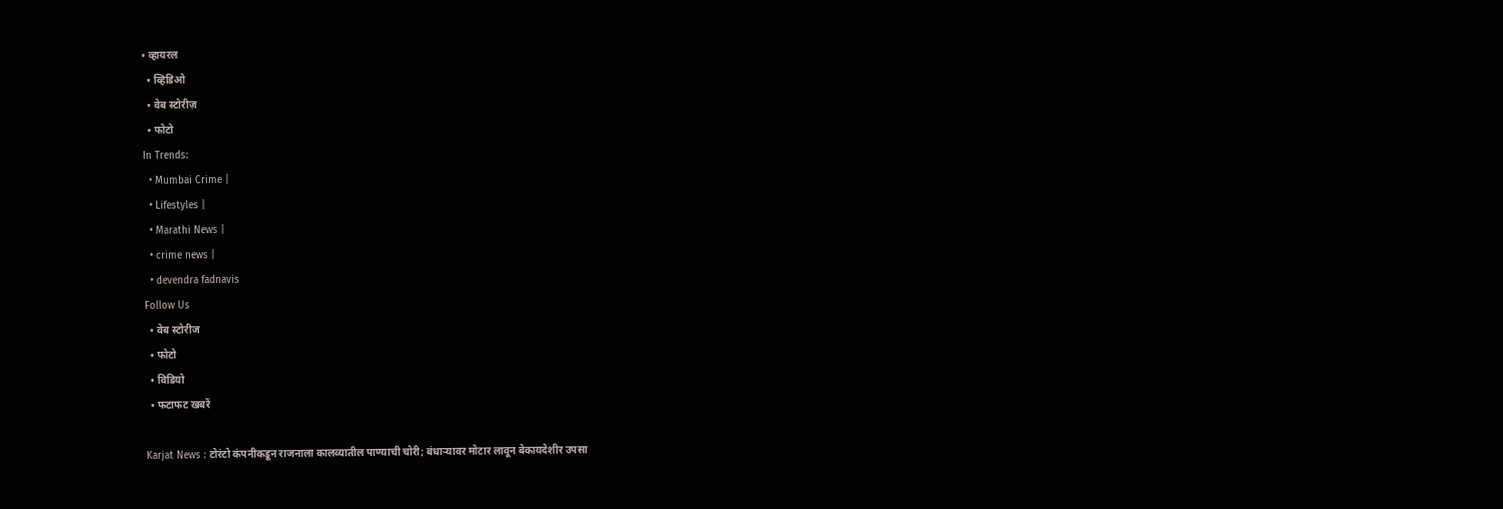• व्हायरल
  • व्हिडिओ
  • वेब स्टोरीज़
  • फोटो
In Trends:
  • Mumbai Crime |
  • Lifestyles |
  • Marathi News |
  • crime news |
  • devendra fadnavis
Follow Us
  • वेब स्टोरीज
  • फोटो
  • विडियो
  • फटाफट खबरें

Karjat News : टोरंटो कंपनीकडून राजनाला कालव्यातील पाण्याची चोरी; बंधाऱ्यावर मोटार लावून बेकायदेशीर उपसा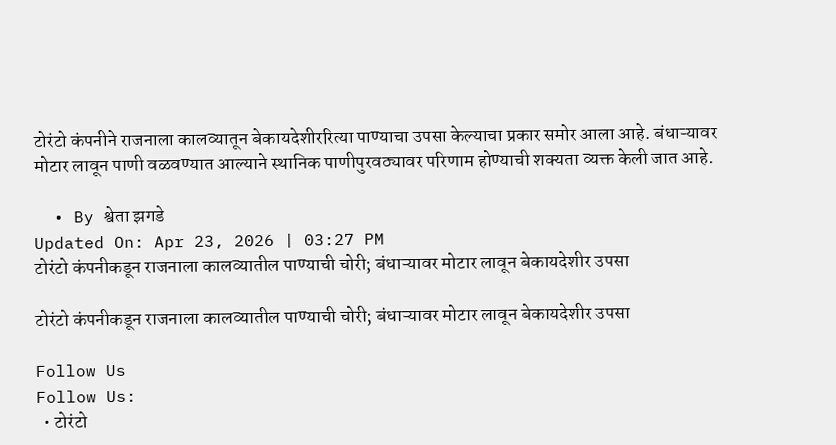टोरंटो कंपनीने राजनाला कालव्यातून बेकायदेशीररित्या पाण्याचा उपसा केल्याचा प्रकार समोर आला आहे. बंधाऱ्यावर मोटार लावून पाणी वळवण्यात आल्याने स्थानिक पाणीपुरवठ्यावर परिणाम होण्याची शक्यता व्यक्त केली जात आहे.

  • By श्वेता झगडे
Updated On: Apr 23, 2026 | 03:27 PM
टोरंटो कंपनीकडून राजनाला कालव्यातील पाण्याची चोरी; बंधाऱ्यावर मोटार लावून बेकायदेशीर उपसा

टोरंटो कंपनीकडून राजनाला कालव्यातील पाण्याची चोरी; बंधाऱ्यावर मोटार लावून बेकायदेशीर उपसा

Follow Us
Follow Us:
  • टोरंटो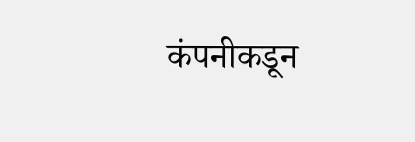कंपनीकडून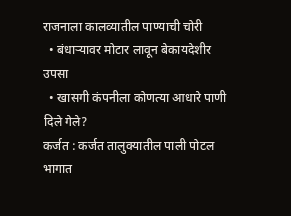राजनाला कालव्यातील पाण्याची चोरी
  • बंधाऱ्यावर मोटार लावून बेकायदेशीर उपसा
  • खासगी कंपनीला कोणत्या आधारे पाणी दिले गेले?
कर्जत : कर्जत तालुक्यातील पाली पोटल भागात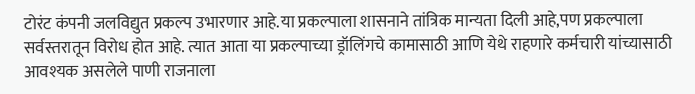टोरंट कंपनी जलविद्युत प्रकल्प उभारणार आहे.या प्रकल्पाला शासनाने तांत्रिक मान्यता दिली आहे,पण प्रकल्पाला सर्वस्तरातून विरोध होत आहे. त्यात आता या प्रकल्पाच्या ड्रॉलिंगचे कामासाठी आणि येथे राहणारे कर्मचारी यांच्यासाठी आवश्यक असलेले पाणी राजनाला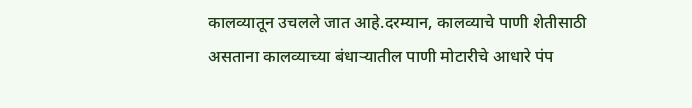कालव्यातून उचलले जात आहे.दरम्यान, कालव्याचे पाणी शेतीसाठी असताना कालव्याच्या बंधाऱ्यातील पाणी मोटारीचे आधारे पंप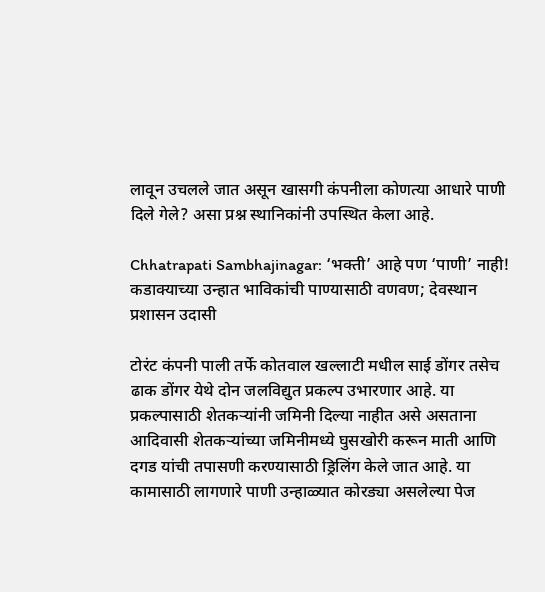लावून उचलले जात असून खासगी कंपनीला कोणत्या आधारे पाणी दिले गेले? असा प्रश्न स्थानिकांनी उपस्थित केला आहे.

Chhatrapati Sambhajinagar: ‘भक्ती’ आहे पण ‘पाणी’ नाही! कडाक्याच्या उन्हात भाविकांची पाण्यासाठी वणवण; देवस्थान प्रशासन उदासी

टोरंट कंपनी पाली तर्फे कोतवाल खल्लाटी मधील साई डोंगर तसेच ढाक डोंगर येथे दोन जलविद्युत प्रकल्प उभारणार आहे. या प्रकल्पासाठी शेतकऱ्यांनी जमिनी दिल्या नाहीत असे असताना आदिवासी शेतकऱ्यांच्या जमिनीमध्ये घुसखोरी करून माती आणि दगड यांची तपासणी करण्यासाठी ड्रिलिंग केले जात आहे. या कामासाठी लागणारे पाणी उन्हाळ्यात कोरड्या असलेल्या पेज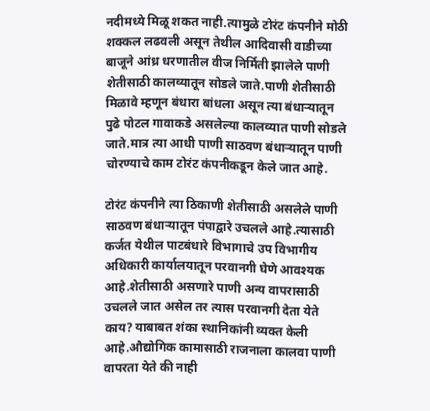नदीमध्ये मिळू शकत नाही.त्यामुळे टोरंट कंपनीने मोठी शक्कल लढवली असून तेथील आदिवासी वाडीच्या बाजूने आंध्र धरणातील वीज निर्मिती झालेले पाणी शेतीसाठी कालव्यातून सोडले जाते.पाणी शेतीसाठी मिळावे म्हणून बंधारा बांधला असून त्या बंधाऱ्यातून पुढे पोटल गावाकडे असलेल्या कालव्यात पाणी सोडले जाते.मात्र त्या आधी पाणी साठवण बंधाऱ्यातून पाणी चोरण्याचे काम टोरंट कंपनीकडून केले जात आहे.

टोरंट कंपनीने त्या ठिकाणी शेतीसाठी असलेले पाणी साठवण बंधाऱ्यातून पंपाद्वारे उचलले आहे.त्यासाठी कर्जत येथील पाटबंधारे विभागाचे उप विभागीय अधिकारी कार्यालयातून परवानगी घेणे आवश्यक आहे.शेतीसाठी असणारे पाणी अन्य वापरासाठी उचलले जात असेल तर त्यास परवानगी देता येते काय? याबाबत शंका स्थानिकांनी व्यक्त केली आहे.औद्योगिक कामासाठी राजनाला कालवा पाणी वापरता येते की नाही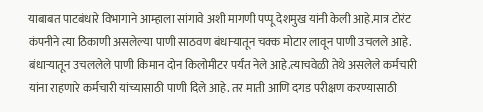याबाबत पाटबंधारे विभागाने आम्हाला सांगावे अशी मागणी पप्पू देशमुख यांनी केली आहे.मात्र टोरंट कंपनीने त्या ठिकाणी असलेल्या पाणी साठवण बंधाऱ्यातून चक्क मोटार लावून पाणी उचलले आहे. बंधाऱ्यातून उचललेले पाणी किमान दोन किलोमीटर पर्यंत नेले आहे.त्याचवेळी तेथे असलेले कर्मचारी यांना राहणारे कर्मचारी यांच्यासाठी पाणी दिले आहे. तर माती आणि दगड परीक्षण करण्यासाठी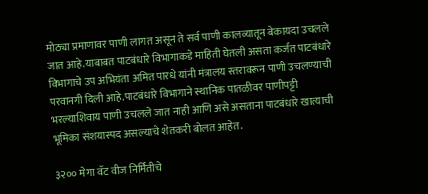मोठ्या प्रमाणावर पाणी लागत असून ते सर्व पाणी कालव्यातून बेकायदा उचलले जात आहे.याबाबत पाटबंधारे विभागाकडे माहिती घेतली असता कर्जत पाटबंधारे विभागाचे उप अभियंता अमित पारधे यांनी मंत्रालय स्तरावरून पाणी उचलण्याची परवानगी दिली आहे.पाटबंधारे विभागाने स्थानिक पातळीवर पाणीपट्टी भरल्याशिवाय पाणी उचलले जात नाही आणि असे असताना पाटबंधारे खात्याची भूमिका संशयास्पद असल्याचे शेतकरी बोलत आहेत.

३२०० मेगा वॅट वीज निर्मितीचे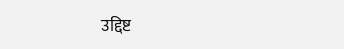उद्दिष्ट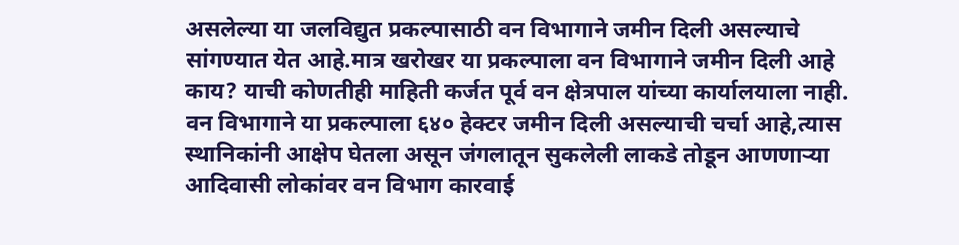असलेल्या या जलविद्युत प्रकल्पासाठी वन विभागाने जमीन दिली असल्याचे सांगण्यात येत आहे.मात्र खरोखर या प्रकल्पाला वन विभागाने जमीन दिली आहे काय? याची कोणतीही माहिती कर्जत पूर्व वन क्षेत्रपाल यांच्या कार्यालयाला नाही. वन विभागाने या प्रकल्पाला ६४० हेक्टर जमीन दिली असल्याची चर्चा आहे,त्यास स्थानिकांनी आक्षेप घेतला असून जंगलातून सुकलेली लाकडे तोडून आणणाऱ्या आदिवासी लोकांवर वन विभाग कारवाई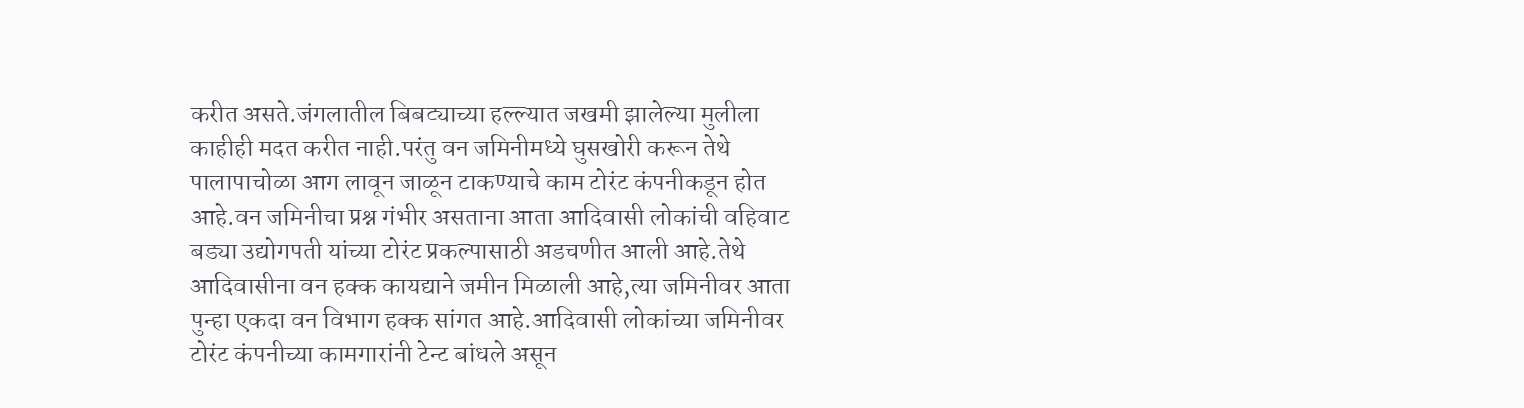करीत असते.जंगलातील बिबट्याच्या हल्ल्यात जखमी झालेल्या मुलीला काहीही मदत करीत नाही.परंतु वन जमिनीमध्ये घुसखोरी करून तेथे पालापाचोळा आग लावून जाळून टाकण्याचे काम टोरंट कंपनीकडून होत आहे.वन जमिनीचा प्रश्न गंभीर असताना आता आदिवासी लोकांची वहिवाट बड्या उद्योगपती यांच्या टोरंट प्रकल्पासाठी अडचणीत आली आहे.तेथे आदिवासीना वन हक्क कायद्याने जमीन मिळाली आहे,त्या जमिनीवर आता पुन्हा एकदा वन विभाग हक्क सांगत आहे.आदिवासी लोकांच्या जमिनीवर टोरंट कंपनीच्या कामगारांनी टेन्ट बांधले असून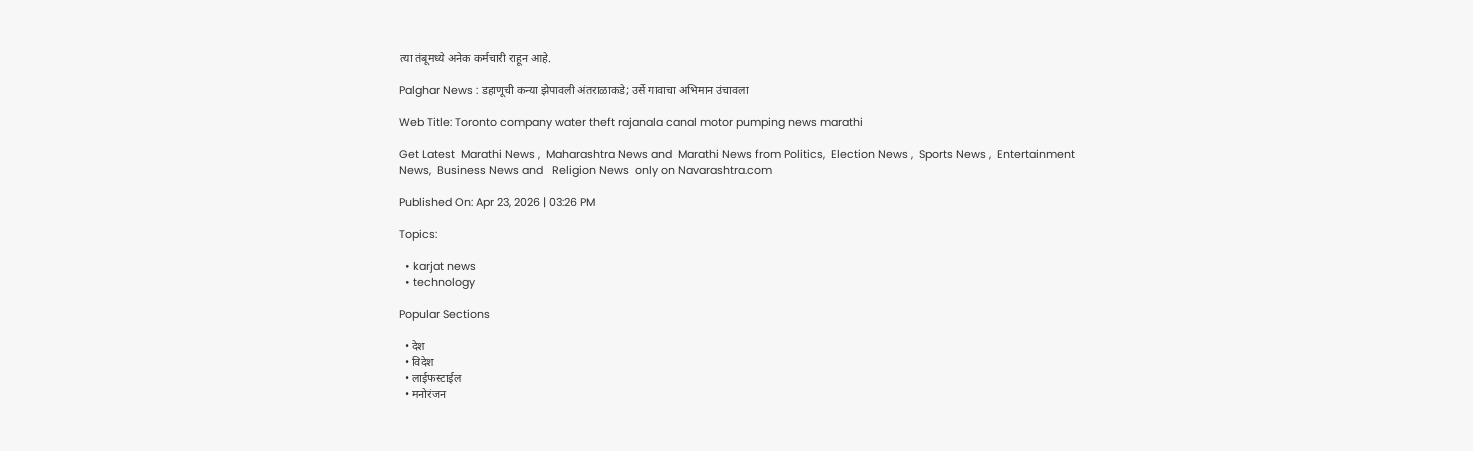त्या तंबूमध्ये अनेक कर्मचारी राहून आहे.

Palghar News : डहाणूची कन्या झेपावली अंतराळाकडे; उर्से गावाचा अभिमान उंचावला

Web Title: Toronto company water theft rajanala canal motor pumping news marathi

Get Latest  Marathi News ,  Maharashtra News and  Marathi News from Politics,  Election News ,  Sports News ,  Entertainment News,  Business News and   Religion News  only on Navarashtra.com

Published On: Apr 23, 2026 | 03:26 PM

Topics:

  • karjat news
  • technology

Popular Sections

  • देश
  • विदेश
  • लाईफस्टाईल
  • मनोरंजन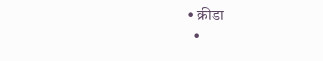• क्रीडा
  •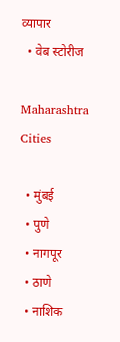व्यापार
  • वेब स्टोरीज

Maharashtra Cities

  • मुंबई
  • पुणे
  • नागपूर
  • ठाणे
  • नाशिक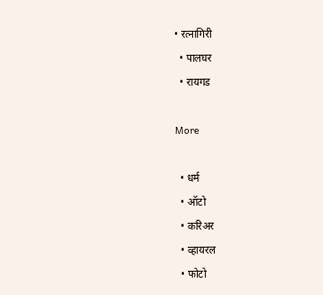• रत्नागिरी
  • पालघर
  • रायगड

More

  • धर्म
  • ऑटो
  • करिअर
  • व्हायरल
  • फोटो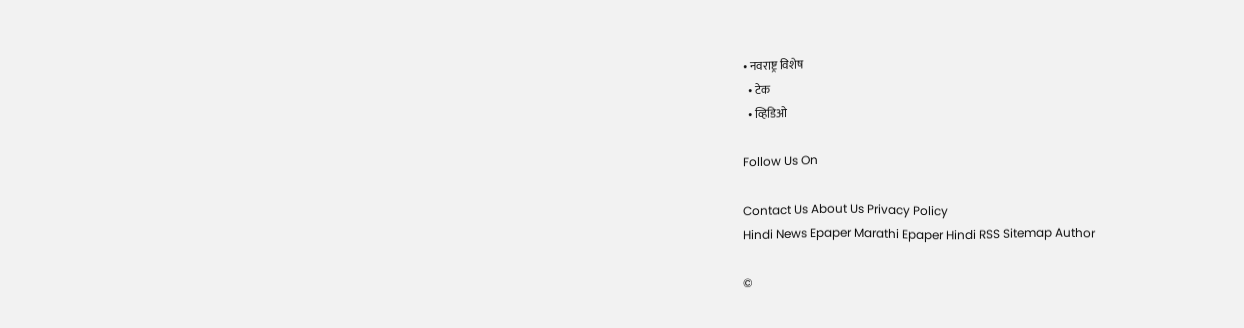• नवराष्ट्र विशेष
  • टेक
  • व्हिडिओ

Follow Us On

Contact Us About Us Privacy Policy
Hindi News Epaper Marathi Epaper Hindi RSS Sitemap Author

©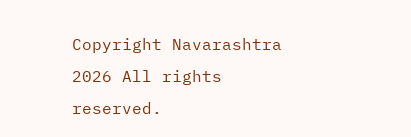Copyright Navarashtra 2026 All rights reserved.